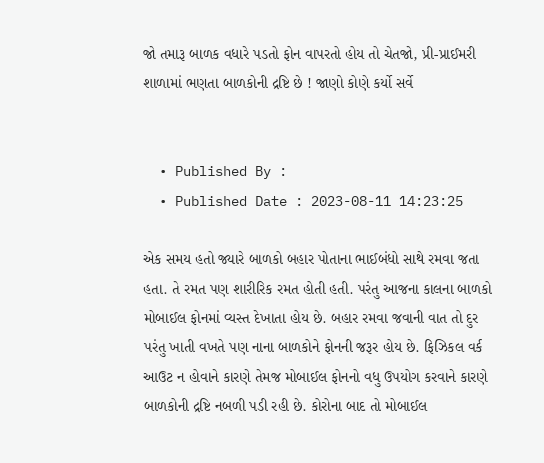જો તમારૂ બાળક વધારે પડતો ફોન વાપરતો હોય તો ચેતજો, પ્રી-પ્રાઈમરી શાળામાં ભણતા બાળકોની દ્રષ્ટિ છે ! જાણો કોણે કર્યો સર્વે


  • Published By :
  • Published Date : 2023-08-11 14:23:25

એક સમય હતો જ્યારે બાળકો બહાર પોતાના ભાઈબંધો સાથે રમવા જતા હતા. તે રમત પણ શારીરિક રમત હોતી હતી. પરંતુ આજના કાલના બાળકો મોબાઈલ ફોનમાં વ્યસ્ત દેખાતા હોય છે. બહાર રમવા જવાની વાત તો દુર પરંતુ ખાતી વખતે પણ નાના બાળકોને ફોનની જરૂર હોય છે. ફિઝિકલ વર્ક આઉટ ન હોવાને કારણે તેમજ મોબાઈલ ફોનનો વધુ ઉપયોગ કરવાને કારણે બાળકોની દ્રષ્ટિ નબળી પડી રહી છે. કોરોના બાદ તો મોબાઈલ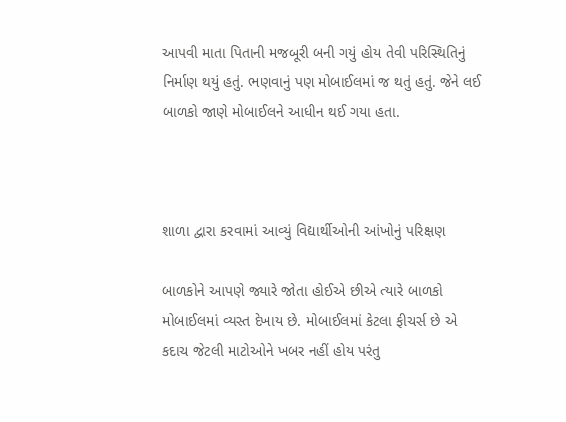આપવી માતા પિતાની મજબૂરી બની ગયું હોય તેવી પરિસ્થિતિનું નિર્માણ થયું હતું. ભણવાનું પણ મોબાઈલમાં જ થતું હતું. જેને લઈ બાળકો જાણે મોબાઈલને આધીન થઈ ગયા હતા.



શાળા દ્વારા કરવામાં આવ્યું વિદ્યાર્થીઓની આંખોનું પરિક્ષણ

બાળકોને આપણે જ્યારે જોતા હોઈએ છીએ ત્યારે બાળકો મોબાઈલમાં વ્યસ્ત દેખાય છે. મોબાઈલમાં કેટલા ફીચર્સ છે એ કદાચ જેટલી માટોઓને ખબર નહીં હોય પરંતુ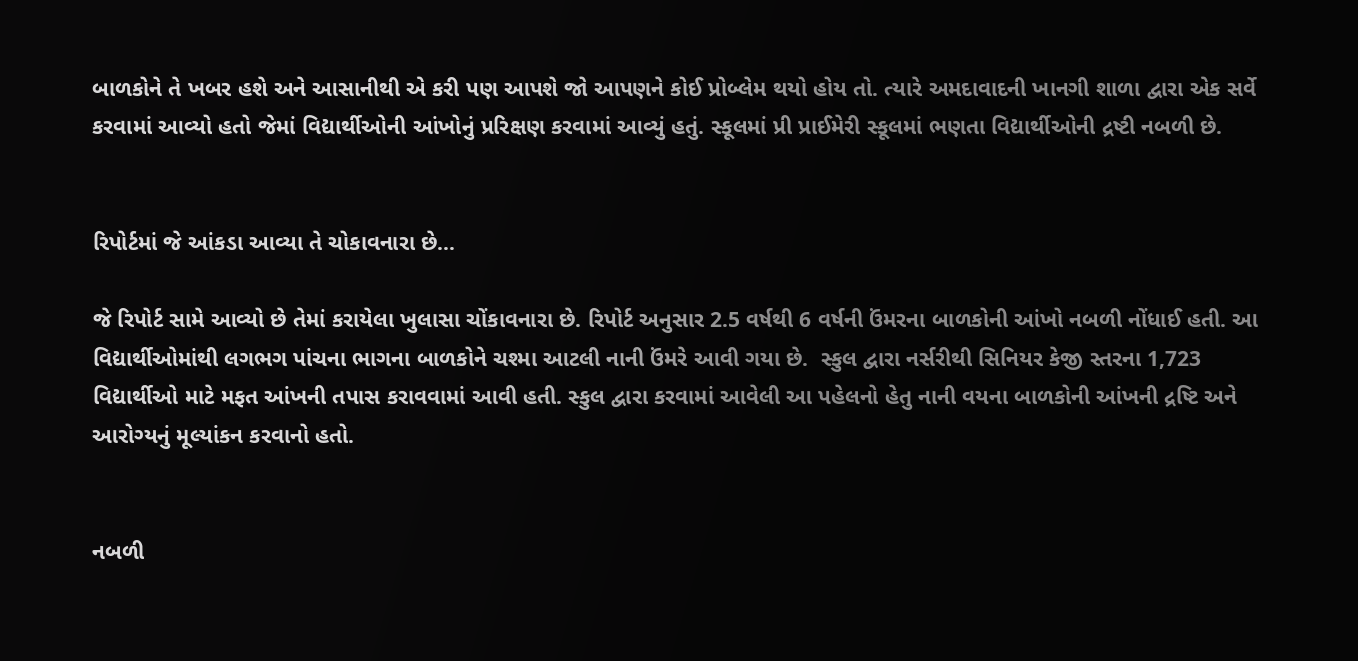બાળકોને તે ખબર હશે અને આસાનીથી એ કરી પણ આપશે જો આપણને કોઈ પ્રોબ્લેમ થયો હોય તો. ત્યારે અમદાવાદની ખાનગી શાળા દ્વારા એક સર્વે કરવામાં આવ્યો હતો જેમાં વિદ્યાર્થીઓની આંખોનું પ્રરિક્ષણ કરવામાં આવ્યું હતું. સ્કૂલમાં પ્રી પ્રાઈમેરી સ્કૂલમાં ભણતા વિદ્યાર્થીઓની દ્રષ્ટી નબળી છે.


રિપોર્ટમાં જે આંકડા આવ્યા તે ચોકાવનારા છે...

જે રિપોર્ટ સામે આવ્યો છે તેમાં કરાયેલા ખુલાસા ચોંકાવનારા છે. રિપોર્ટ અનુસાર 2.5 વર્ષથી 6 વર્ષની ઉંમરના બાળકોની આંખો નબળી નોંધાઈ હતી. આ વિદ્યાર્થીઓમાંથી લગભગ પાંચના ભાગના બાળકોને ચશ્મા આટલી નાની ઉંમરે આવી ગયા છે.  સ્કુલ દ્વારા નર્સરીથી સિનિયર કેજી સ્તરના 1,723 વિદ્યાર્થીઓ માટે મફત આંખની તપાસ કરાવવામાં આવી હતી. સ્કુલ દ્વારા કરવામાં આવેલી આ પહેલનો હેતુ નાની વયના બાળકોની આંખની દ્રષ્ટિ અને આરોગ્યનું મૂલ્યાંકન કરવાનો હતો.


નબળી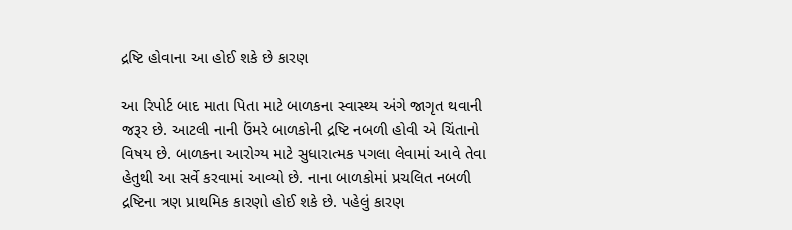દ્રષ્ટિ હોવાના આ હોઈ શકે છે કારણ

આ રિપોર્ટ બાદ માતા પિતા માટે બાળકના સ્વાસ્થ્ય અંગે જાગૃત થવાની જરૂર છે. આટલી નાની ઉંમરે બાળકોની દ્રષ્ટિ નબળી હોવી એ ચિંતાનો વિષય છે. બાળકના આરોગ્ય માટે સુધારાત્મક પગલા લેવામાં આવે તેવા હેતુથી આ સર્વે કરવામાં આવ્યો છે. નાના બાળકોમાં પ્રચલિત નબળી દ્રષ્ટિના ત્રણ પ્રાથમિક કારણો હોઈ શકે છે. પહેલું કારણ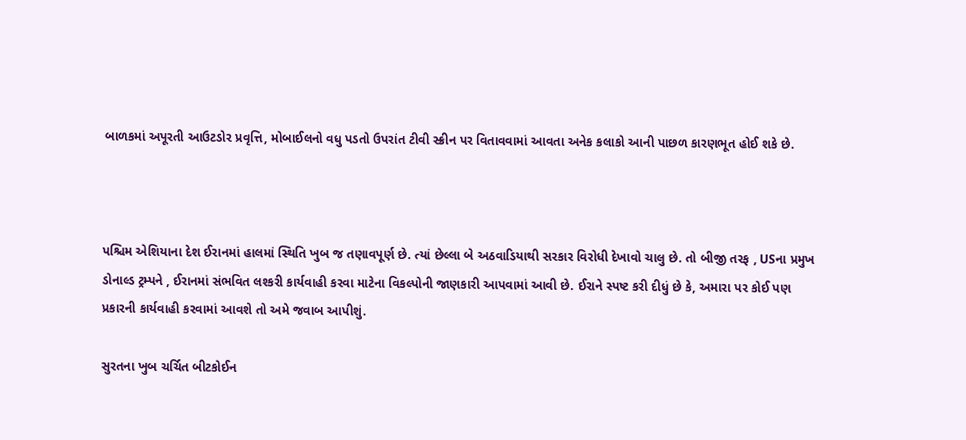બાળકમાં અપૂરતી આઉટડોર પ્રવૃત્તિ, મોબાઈલનો વધુ પડતો ઉપરાંત ટીવી સ્ક્રીન પર વિતાવવામાં આવતા અનેક કલાકો આની પાછળ કારણભૂત હોઈ શકે છે.



પશ્ચિમ એશિયાના દેશ ઈરાનમાં હાલમાં સ્થિતિ ખુબ જ તણાવપૂર્ણ છે. ત્યાં છેલ્લા બે અઠવાડિયાથી સરકાર વિરોધી દેખાવો ચાલુ છે. તો બીજી તરફ , USના પ્રમુખ ડોનાલ્ડ ટ્રમ્પને , ઈરાનમાં સંભવિત લશ્કરી કાર્યવાહી કરવા માટેના વિકલ્પોની જાણકારી આપવામાં આવી છે. ઈરાને સ્પષ્ટ કરી દીધું છે કે, અમારા પર કોઈ પણ પ્રકારની કાર્યવાહી કરવામાં આવશે તો અમે જવાબ આપીશું.

સુરતના ખુબ ચર્ચિત બીટકોઈન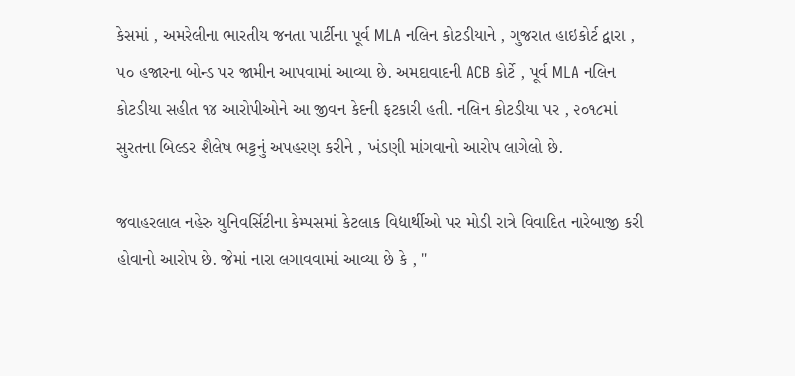કેસમાં , અમરેલીના ભારતીય જનતા પાર્ટીના પૂર્વ MLA નલિન કોટડીયાને , ગુજરાત હાઇકોર્ટ દ્વારા , ૫૦ હજારના બોન્ડ પર જામીન આપવામાં આવ્યા છે. અમદાવાદની ACB કોર્ટે , પૂર્વ MLA નલિન કોટડીયા સહીત ૧૪ આરોપીઓને આ જીવન કેદની ફટકારી હતી. નલિન કોટડીયા પર , ૨૦૧૮માં સુરતના બિલ્ડર શૈલેષ ભટ્ટનું અપહરણ કરીને , ખંડણી માંગવાનો આરોપ લાગેલો છે.

જવાહરલાલ નહેરુ યુનિવર્સિટીના કેમ્પસમાં કેટલાક વિદ્યાર્થીઓ પર મોડી રાત્રે વિવાદિત નારેબાજી કરી હોવાનો આરોપ છે. જેમાં નારા લગાવવામાં આવ્યા છે કે , "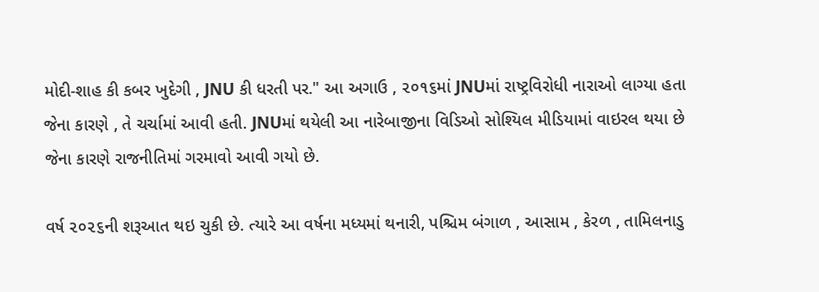મોદી-શાહ કી કબર ખુદેગી , JNU કી ધરતી પર." આ અગાઉ , ૨૦૧૬માં JNUમાં રાષ્ટ્રવિરોધી નારાઓ લાગ્યા હતા જેના કારણે , તે ચર્ચામાં આવી હતી. JNUમાં થયેલી આ નારેબાજીના વિડિઓ સોશ્યિલ મીડિયામાં વાઇરલ થયા છે જેના કારણે રાજનીતિમાં ગરમાવો આવી ગયો છે.

વર્ષ ૨૦૨૬ની શરૂઆત થઇ ચુકી છે. ત્યારે આ વર્ષના મધ્યમાં થનારી, પશ્ચિમ બંગાળ , આસામ , કેરળ , તામિલનાડુ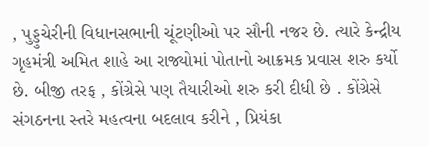, પુડ્ડુચેરીની વિધાનસભાની ચૂંટણીઓ પર સૌની નજર છે. ત્યારે કેન્દ્રીય ગૃહમંત્રી અમિત શાહે આ રાજ્યોમાં પોતાનો આક્રમક પ્રવાસ શરુ કર્યો છે. બીજી તરફ , કોંગ્રેસે પણ તૈયારીઓ શરુ કરી દીધી છે . કોંગ્રેસે સંગઠનના સ્તરે મહત્વના બદલાવ કરીને , પ્રિયંકા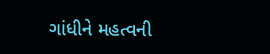ગાંધીને મહત્વની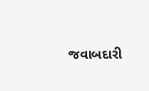જવાબદારી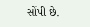સોંપી છે.